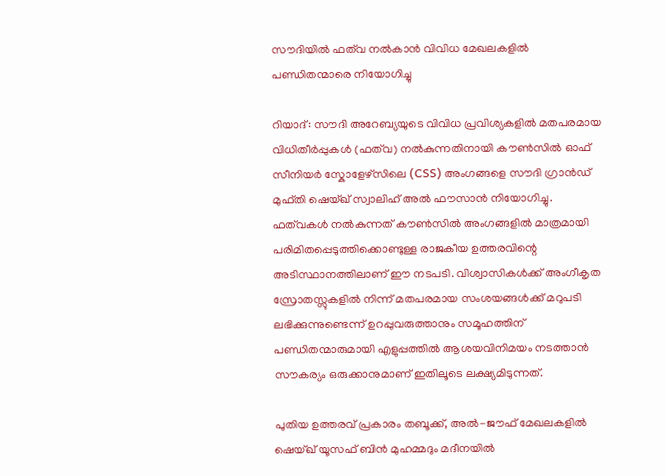സൗദിയിൽ ഫത്‌വ നൽകാൻ വിവിധ മേഖലകളിൽ പണ്ഡിതന്മാരെ നിയോഗിച്ചു

റിയാദ്: സൗദി അറേബ്യയുടെ വിവിധ പ്രവിശ്യകളിൽ മതപരമായ വിധിതീർപ്പുകൾ (ഫത്‌വ) നൽകുന്നതിനായി കൗൺസിൽ ഓഫ് സീനിയർ സ്കോളേഴ്‌സിലെ (CSS) അംഗങ്ങളെ സൗദി ഗ്രാൻഡ് മുഫ്തി ഷെയ്ഖ് സ്വാലിഹ് അൽ ഫൗസാൻ നിയോഗിച്ചു. ഫത്‌വകൾ നൽകുന്നത് കൗൺസിൽ അംഗങ്ങളിൽ മാത്രമായി പരിമിതപ്പെടുത്തിക്കൊണ്ടുള്ള രാജകീയ ഉത്തരവിന്റെ അടിസ്ഥാനത്തിലാണ് ഈ നടപടി. വിശ്വാസികൾക്ക് അംഗീകൃത സ്രോതസ്സുകളിൽ നിന്ന് മതപരമായ സംശയങ്ങൾക്ക് മറുപടി ലഭിക്കുന്നുണ്ടെന്ന് ഉറപ്പുവരുത്താനും സമൂഹത്തിന് പണ്ഡിതന്മാരുമായി എളുപ്പത്തിൽ ആശയവിനിമയം നടത്താൻ സൗകര്യം ഒരുക്കാനുമാണ് ഇതിലൂടെ ലക്ഷ്യമിടുന്നത്.

പുതിയ ഉത്തരവ് പ്രകാരം തബൂക്ക്, അൽ-ജൗഫ് മേഖലകളിൽ ഷെയ്ഖ് യൂസഫ് ബിൻ മുഹമ്മദും മദീനയിൽ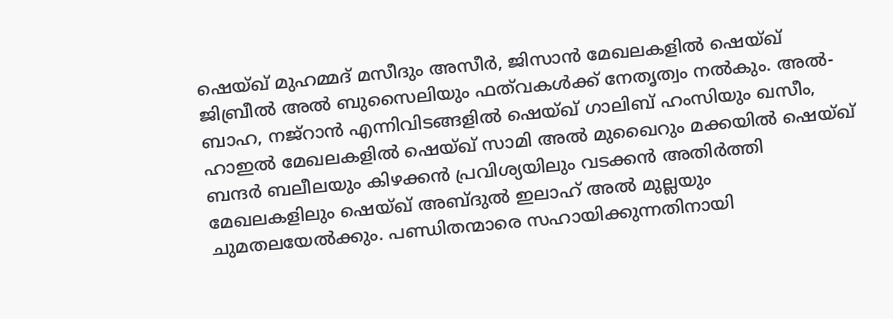ഷെയ്ഖ് മുഹമ്മദ് മസീദും അസീർ, ജിസാൻ മേഖലകളിൽ ഷെയ്ഖ് ജിബ്രീൽ അൽ ബുസൈലിയും ഫത്‌വകൾക്ക് നേതൃത്വം നൽകും. അൽ-ബാഹ, നജ്‌റാൻ എന്നിവിടങ്ങളിൽ ഷെയ്ഖ് ഗാലിബ് ഹംസിയും ഖസീം, ഹാഇൽ മേഖലകളിൽ ഷെയ്ഖ് സാമി അൽ മുഖൈറും മക്കയിൽ ഷെയ്ഖ് ബന്ദർ ബലീലയും കിഴക്കൻ പ്രവിശ്യയിലും വടക്കൻ അതിർത്തി മേഖലകളിലും ഷെയ്ഖ് അബ്ദുൽ ഇലാഹ് അൽ മുല്ലയും ചുമതലയേൽക്കും. പണ്ഡിതന്മാരെ സഹായിക്കുന്നതിനായി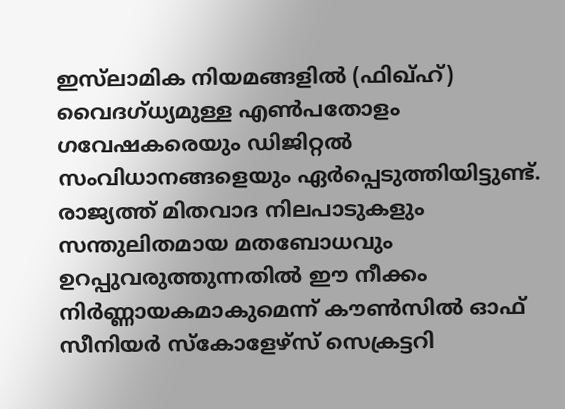ഇസ്‌ലാമിക നിയമങ്ങളിൽ (ഫിഖ്ഹ്) വൈദഗ്ധ്യമുള്ള എൺപതോളം ഗവേഷകരെയും ഡിജിറ്റൽ സംവിധാനങ്ങളെയും ഏർപ്പെടുത്തിയിട്ടുണ്ട്. രാജ്യത്ത് മിതവാദ നിലപാടുകളും സന്തുലിതമായ മതബോധവും ഉറപ്പുവരുത്തുന്നതിൽ ഈ നീക്കം നിർണ്ണായകമാകുമെന്ന് കൗൺസിൽ ഓഫ് സീനിയർ സ്കോളേഴ്‌സ് സെക്രട്ടറി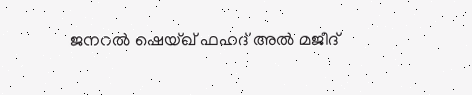ജനറൽ ഷെയ്ഖ് ഫഹദ് അൽ മജീദ്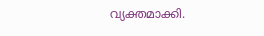വ്യക്തമാക്കി.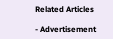Related Articles

- Advertisement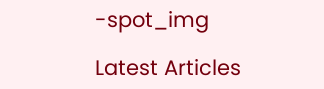-spot_img

Latest Articles